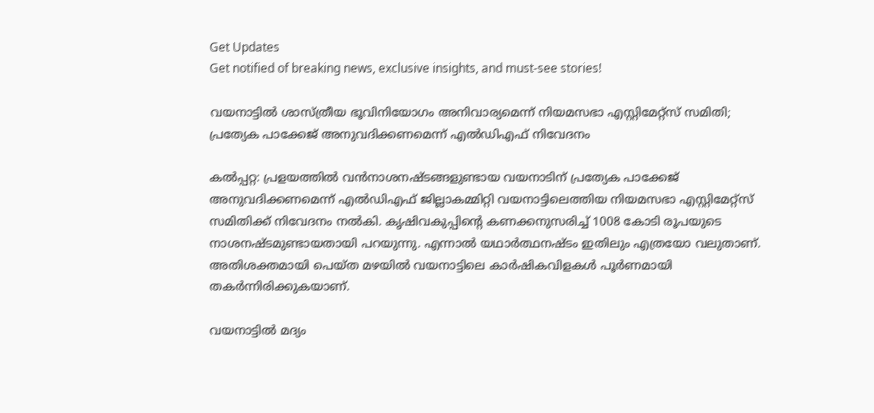Get Updates
Get notified of breaking news, exclusive insights, and must-see stories!

വയനാട്ടില്‍ ശാസ്ത്രീയ ഭൂവിനിയോഗം അനിവാര്യമെന്ന് നിയമസഭാ എസ്റ്റിമേറ്റ്‌സ് സമിതി; പ്രത്യേക പാക്കേജ് അനുവദിക്കണമെന്ന് എല്‍ഡിഎഫ് നിവേദനം

കല്‍പ്പറ്റ: പ്രളയത്തില്‍ വന്‍നാശനഷ്ടങ്ങളുണ്ടായ വയനാടിന് പ്രത്യേക പാക്കേജ് അനുവദിക്കണമെന്ന് എല്‍ഡിഎഫ് ജില്ലാകമ്മിറ്റി വയനാട്ടിലെത്തിയ നിയമസഭാ എസ്റ്റിമേറ്റ്‌സ് സമിതിക്ക് നിവേദനം നല്‍കി. കൃഷിവകുപ്പിന്റെ കണക്കനുസരിച്ച് 1008 കോടി രൂപയുടെ നാശനഷ്ടമുണ്ടായതായി പറയുന്നു. എന്നാല്‍ യഥാര്‍ത്ഥനഷ്ടം ഇതിലും എത്രയോ വലുതാണ്. അതിശക്തമായി പെയ്ത മഴയില്‍ വയനാട്ടിലെ കാര്‍ഷികവിളകള്‍ പൂര്‍ണമായി തകര്‍ന്നിരിക്കുകയാണ്.

വയനാട്ടില്‍ മദ്യം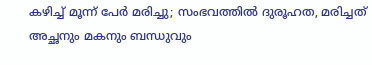കഴിച്ച് മൂന്ന് പേര്‍ മരിച്ചു; സംഭവത്തില്‍ ദുരൂഹത, മരിച്ചത് അച്ഛനും മകനും ബന്ധുവും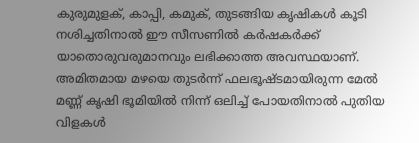കുരുമുളക്, കാപ്പി, കമുക്, തുടങ്ങിയ കൃഷികള്‍ കൂടി നശിച്ചതിനാല്‍ ഈ സീസണില്‍ കര്‍ഷകര്‍ക്ക് യാതൊരുവരുമാനവും ലഭിക്കാത്ത അവസ്ഥയാണ്. അമിതമായ മഴയെ തുടര്‍ന്ന് ഫലഭൂഷ്ടമായിരുന്ന മേല്‍ മണ്ണ് കൃഷി ഭൂമിയില്‍ നിന്ന് ഒലിച്ച് പോയതിനാല്‍ പുതിയ വിളകള്‍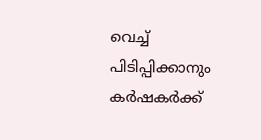വെച്ച് പിടിപ്പിക്കാനും കര്‍ഷകര്‍ക്ക്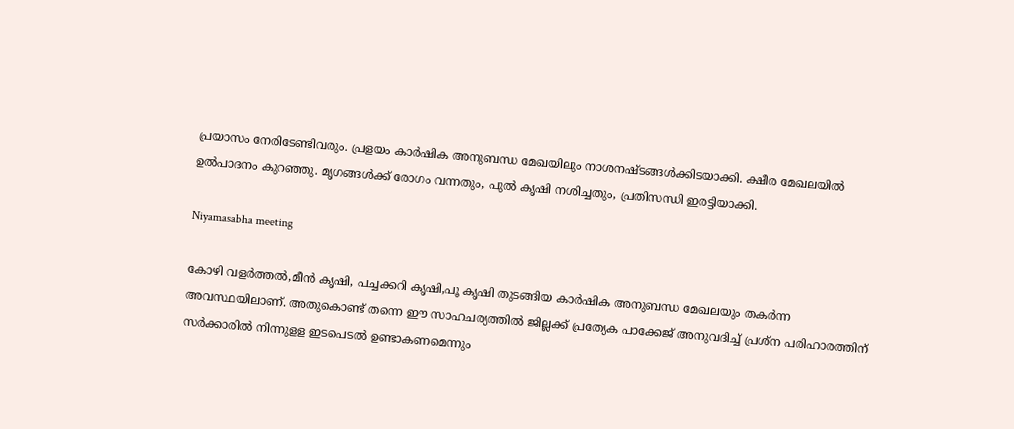പ്രയാസം നേരിടേണ്ടിവരും. പ്രളയം കാര്‍ഷിക അനുബന്ധ മേഖയിലും നാശനഷ്ടങ്ങള്‍ക്കിടയാക്കി. ക്ഷീര മേഖലയില്‍ ഉല്‍പാദനം കുറഞ്ഞു. മൃഗങ്ങള്‍ക്ക് രോഗം വന്നതും, പുല്‍ കൃഷി നശിച്ചതും, പ്രതിസന്ധി ഇരട്ടിയാക്കി.

Niyamasabha meeting

കോഴി വളര്‍ത്തല്‍,മീന്‍ കൃഷി, പച്ചക്കറി കൃഷി,പൂ കൃഷി തുടങ്ങിയ കാര്‍ഷിക അനുബന്ധ മേഖലയും തകര്‍ന്ന അവസ്ഥയിലാണ്. അതുകൊണ്ട് തന്നെ ഈ സാഹചര്യത്തില്‍ ജില്ലക്ക് പ്രത്യേക പാക്കേജ് അനുവദിച്ച് പ്രശ്‌ന പരിഹാരത്തിന് സര്‍ക്കാരില്‍ നിന്നുളള ഇടപെടല്‍ ഉണ്ടാകണമെന്നും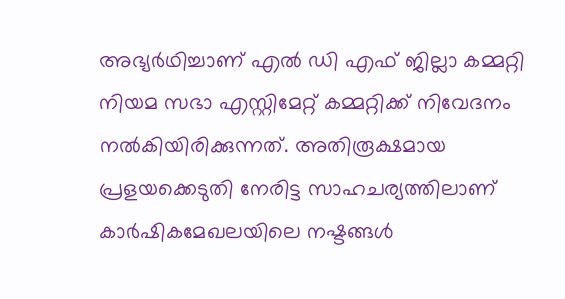അഭ്യര്‍ഥിച്ചാണ് എല്‍ ഡി എഫ് ജില്ലാ കമ്മറ്റി നിയമ സഭാ എസ്റ്റിമേറ്റ് കമ്മറ്റിക്ക് നിവേദനം നല്‍കിയിരിക്കുന്നത്. അതിരൂക്ഷമായ പ്രളയക്കെടുതി നേരിട്ട സാഹചര്യത്തിലാണ് കാര്‍ഷികമേഖലയിലെ നഷ്ടങ്ങള്‍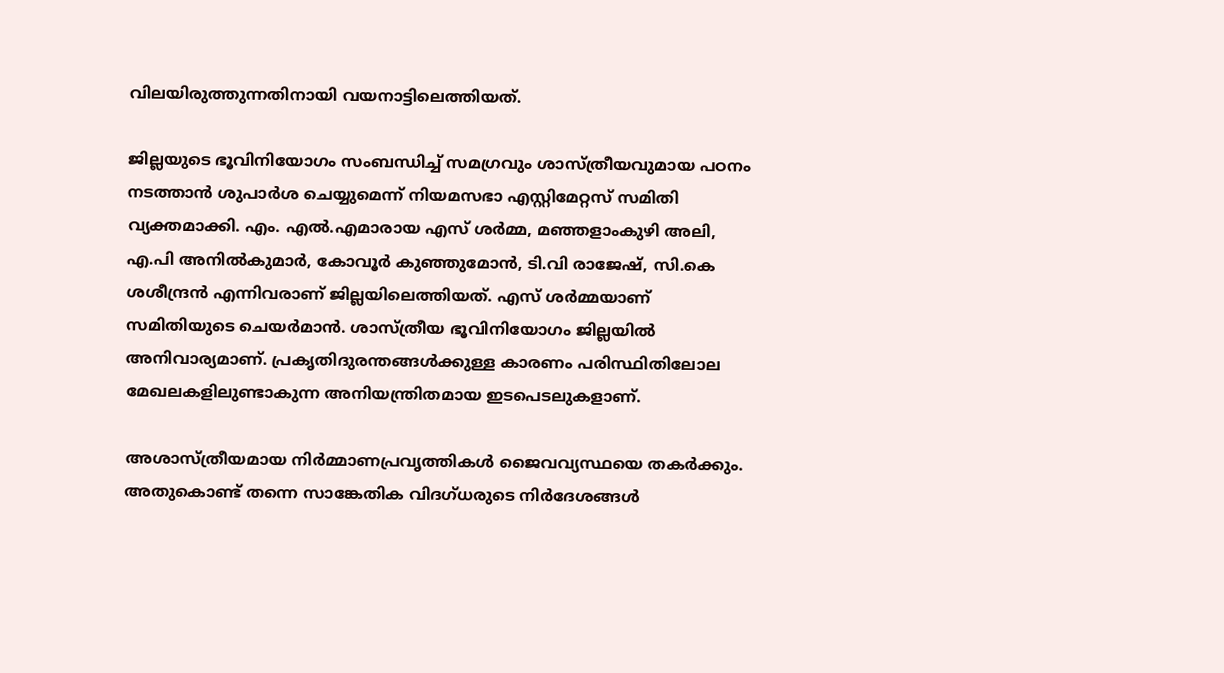വിലയിരുത്തുന്നതിനായി വയനാട്ടിലെത്തിയത്.

ജില്ലയുടെ ഭൂവിനിയോഗം സംബന്ധിച്ച് സമഗ്രവും ശാസ്ത്രീയവുമായ പഠനം നടത്താന്‍ ശുപാര്‍ശ ചെയ്യുമെന്ന് നിയമസഭാ എസ്റ്റിമേറ്റസ് സമിതി വ്യക്തമാക്കി. എം. എല്‍.എമാരായ എസ് ശര്‍മ്മ, മഞ്ഞളാംകുഴി അലി, എ.പി അനില്‍കുമാര്‍, കോവൂര്‍ കുഞ്ഞുമോന്‍, ടി.വി രാജേഷ്, സി.കെ ശശീന്ദ്രന്‍ എന്നിവരാണ് ജില്ലയിലെത്തിയത്. എസ് ശര്‍മ്മയാണ് സമിതിയുടെ ചെയര്‍മാന്‍. ശാസ്ത്രീയ ഭൂവിനിയോഗം ജില്ലയില്‍ അനിവാര്യമാണ്. പ്രകൃതിദുരന്തങ്ങള്‍ക്കുള്ള കാരണം പരിസ്ഥിതിലോല മേഖലകളിലുണ്ടാകുന്ന അനിയന്ത്രിതമായ ഇടപെടലുകളാണ്.

അശാസ്ത്രീയമായ നിര്‍മ്മാണപ്രവൃത്തികള്‍ ജൈവവ്യസ്ഥയെ തകര്‍ക്കും. അതുകൊണ്ട് തന്നെ സാങ്കേതിക വിദഗ്ധരുടെ നിര്‍ദേശങ്ങള്‍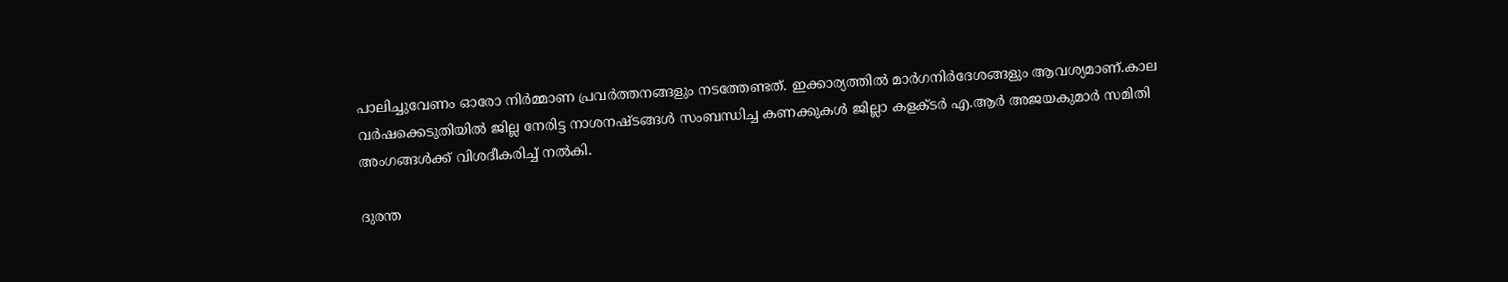പാലിച്ചുവേണം ഓരോ നിര്‍മ്മാണ പ്രവര്‍ത്തനങ്ങളും നടത്തേണ്ടത്. ഇക്കാര്യത്തില്‍ മാര്‍ഗനിര്‍ദേശങ്ങളും ആവശ്യമാണ്.കാല വര്‍ഷക്കെടുതിയില്‍ ജില്ല നേരിട്ട നാശനഷ്ടങ്ങള്‍ സംബന്ധിച്ച കണക്കുകള്‍ ജില്ലാ കളക്ടര്‍ എ.ആര്‍ അജയകുമാര്‍ സമിതി അംഗങ്ങള്‍ക്ക് വിശദീകരിച്ച് നല്‍കി.

ദുരന്ത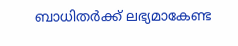ബാധിതര്‍ക്ക് ലഭ്യമാകേണ്ട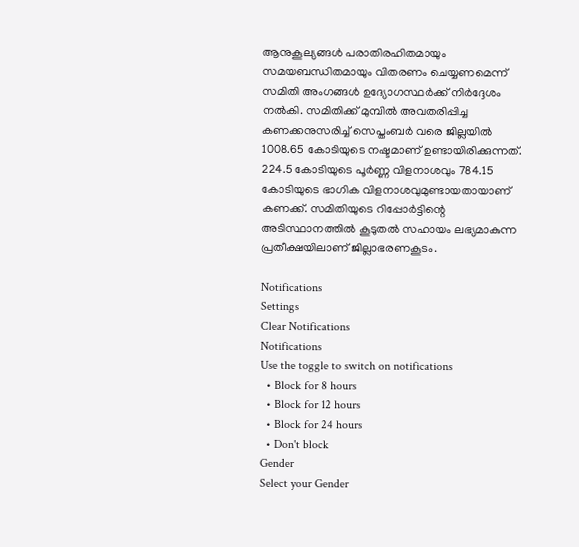ആനുകൂല്യങ്ങള്‍ പരാതിരഹിതമായും സമയബന്ധിതമായും വിതരണം ചെയ്യണമെന്ന് സമിതി അംഗങ്ങള്‍ ഉദ്യോഗസ്ഥര്‍ക്ക് നിര്‍ദ്ദേശം നല്‍കി. സമിതിക്ക് മുമ്പില്‍ അവതരിപ്പിച്ച കണക്കനുസരിച്ച് സെപ്തംബര്‍ വരെ ജില്ലയില്‍ 1008.65 കോടിയുടെ നഷ്ടമാണ് ഉണ്ടായിരിക്കുന്നത്. 224.5 കോടിയുടെ പൂര്‍ണ്ണ വിളനാശവും 784.15 കോടിയുടെ ഭാഗിക വിളനാശവുമുണ്ടായതായാണ് കണക്ക്. സമിതിയുടെ റിപ്പോര്‍ട്ടിന്റെ അടിസ്ഥാനത്തില്‍ കൂടുതല്‍ സഹായം ലഭ്യമാകുന്ന പ്രതീക്ഷയിലാണ് ജില്ലാഭരണകൂടം.

Notifications
Settings
Clear Notifications
Notifications
Use the toggle to switch on notifications
  • Block for 8 hours
  • Block for 12 hours
  • Block for 24 hours
  • Don't block
Gender
Select your Gender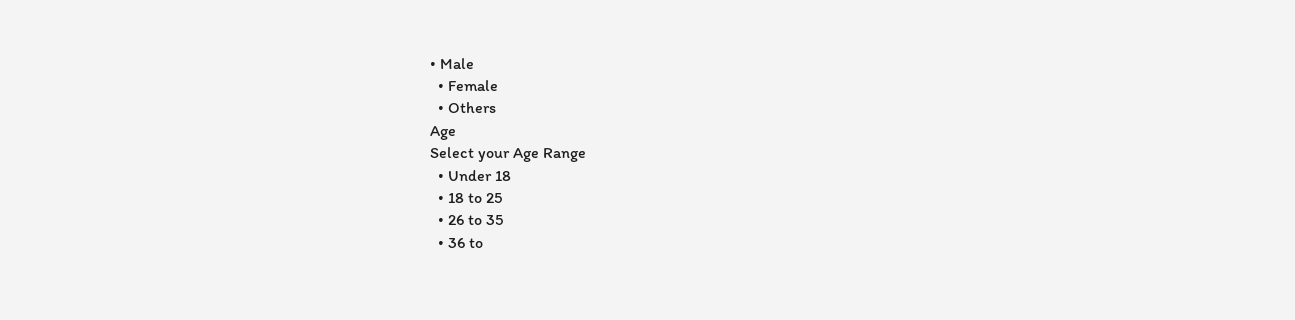• Male
  • Female
  • Others
Age
Select your Age Range
  • Under 18
  • 18 to 25
  • 26 to 35
  • 36 to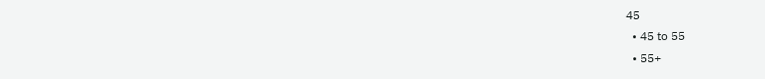45
  • 45 to 55
  • 55+